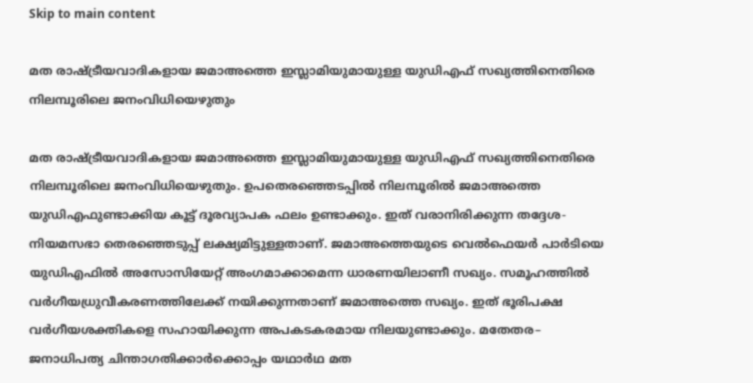Skip to main content

മത രാഷ്‌ട്രീയവാദികളായ ജമാഅത്തെ ഇസ്ലാമിയുമായുള്ള യുഡിഎഫ്‌ സഖ്യത്തിനെതിരെ നിലമ്പൂരിലെ ജനംവിധിയെഴുതും

മത രാഷ്‌ട്രീയവാദികളായ ജമാഅത്തെ ഇസ്ലാമിയുമായുള്ള യുഡിഎഫ്‌ സഖ്യത്തിനെതിരെ നിലമ്പൂരിലെ ജനംവിധിയെഴുതും. ഉപതെരഞ്ഞെടപ്പിൽ നിലമ്പൂരിൽ ജമാഅത്തെ യുഡിഎഫുണ്ടാക്കിയ കൂട്ട്‌ ദൂരവ്യാപക ഫലം ഉണ്ടാക്കും. ഇത്‌ വരാനിരിക്കുന്ന തദ്ദേശ-നിയമസഭാ തെരഞ്ഞെടുപ്പ്‌ ലക്ഷ്യമിട്ടുള്ളതാണ്‌. ജമാഅത്തെയുടെ വെൽഫെയർ പാർടിയെ യുഡിഎഫിൽ അസോസിയേറ്റ്‌ അംഗമാക്കാമെന്ന ധാരണയിലാണീ സഖ്യം. സമൂഹത്തിൽ വർഗീയധ്രുവീകരണത്തിലേക്ക്‌ നയിക്കുന്നതാണ്‌ ജമാഅത്തെ സഖ്യം. ഇത്‌ ഭൂരിപക്ഷ വർഗീയശക്തികളെ സഹായിക്കുന്ന അപകടകരമായ നിലയുണ്ടാക്കും. മതേതര– ജനാധിപത്യ ചിന്താഗതിക്കാർക്കൊപ്പം യഥാർഥ മത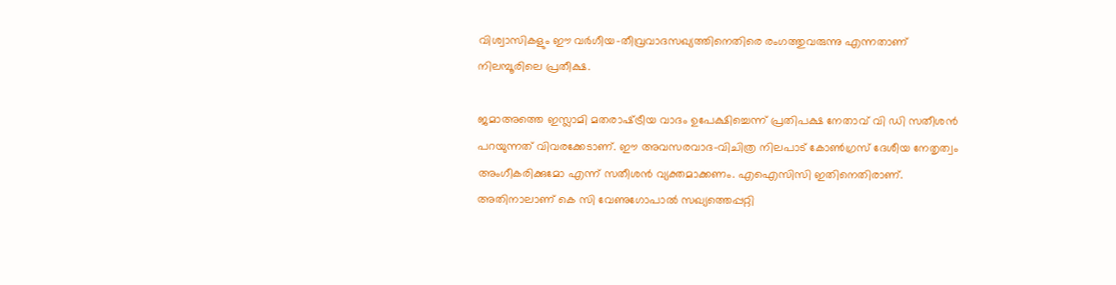വിശ്വാസികളും ഈ വർഗീയ-തീവ്രവാദസഖ്യത്തിനെതിരെ രംഗത്തുവരുന്നു എന്നതാണ്‌ നിലമ്പൂരിലെ പ്രതീക്ഷ.

ജമാഅത്തെ ഇസ്ലാമി മതരാഷ്‌ട്രീയ വാദം ഉപേക്ഷിച്ചെന്ന്‌ പ്രതിപക്ഷ നേതാവ്‌ വി ഡി സതീശൻ പറയുന്നത്‌ വിവരക്കേടാണ്‌. ഈ അവസരവാദ-വിചിത്ര നിലപാട്‌ കോൺഗ്രസ്‌ ദേശീയ നേതൃത്വം അംഗീകരിക്കുമോ എന്ന്‌ സതീശൻ വ്യക്തമാക്കണം. എഐസിസി ഇതിനെതിരാണ്‌. അതിനാലാണ്‌ കെ സി വേണുഗോപാൽ സഖ്യത്തെപ്പറ്റി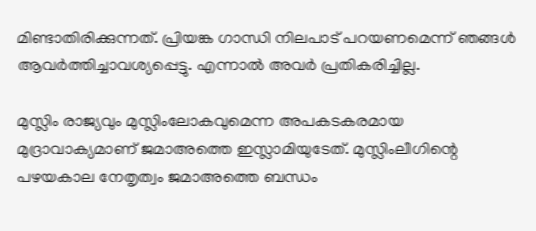മിണ്ടാതിരിക്കുന്നത്‌. പ്രിയങ്ക ഗാന്ധി നിലപാട്‌ പറയണമെന്ന്‌ ഞങ്ങൾ ആവർത്തിച്ചാവശ്യപ്പെട്ടു. എന്നാൽ അവർ പ്രതികരിച്ചില്ല.

മുസ്ലിം രാജ്യവും മുസ്ലിംലോകവുമെന്ന അപകടകരമായ മുദ്രാവാക്യമാണ്‌ ജമാഅത്തെ ഇസ്ലാമിയുടേത്‌. മുസ്ലിംലീഗിന്റെ പഴയകാല നേതൃത്വം ജമാഅത്തെ ബന്ധം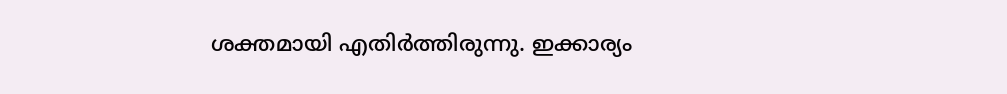ശക്തമായി എതിർത്തിരുന്നു. ഇക്കാര്യം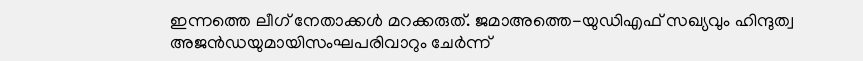ഇന്നത്തെ ലീഗ്‌ നേതാക്കൾ മറക്കരുത്‌. ജമാഅത്തെ-യുഡിഎഫ്‌ സഖ്യവും ഹിന്ദുത്വ അജൻഡയുമായിസംഘപരിവാറും ചേർന്ന്‌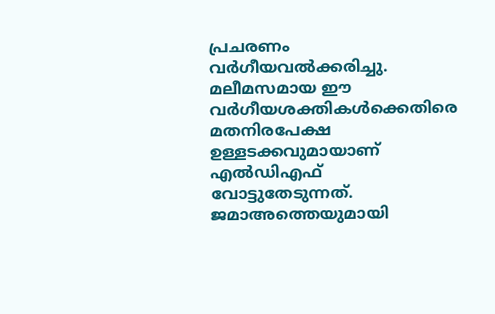പ്രചരണം വർഗീയവൽക്കരിച്ചു. മലീമസമായ ഈ വർഗീയശക്തികൾക്കെതിരെ മതനിരപേക്ഷ ഉള്ളടക്കവുമായാണ്‌ എൽഡിഎഫ്‌ വോട്ടുതേടുന്നത്‌. ജമാഅത്തെയുമായി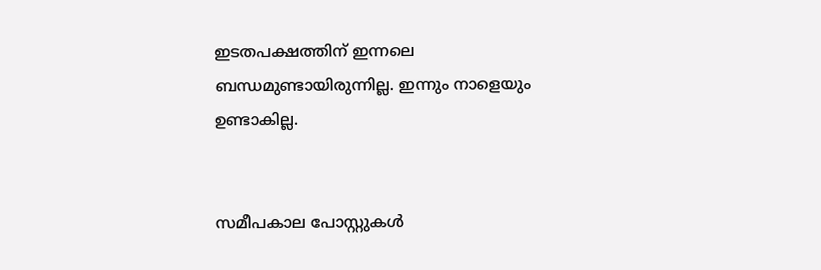ഇടതപക്ഷത്തിന്‌ ഇന്നലെ ബന്ധമുണ്ടായിരുന്നില്ല. ഇന്നും നാളെയും ഉണ്ടാകില്ല.


സമീപകാല പോസ്റ്റുകൾ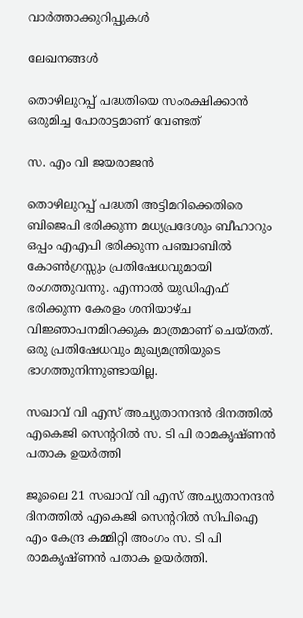വാർത്താക്കുറിപ്പുകൾ

ലേഖനങ്ങൾ

തൊഴിലുറപ്പ് പദ്ധതിയെ സംരക്ഷിക്കാൻ ഒരുമിച്ച പോരാട്ടമാണ് വേണ്ടത്

സ. എം വി ജയരാജൻ

തൊഴിലുറപ്പ് പദ്ധതി അട്ടിമറിക്കെതിരെ ബിജെപി ഭരിക്കുന്ന മധ്യപ്രദേശും ബീഹാറും ഒപ്പം എഎപി ഭരിക്കുന്ന പഞ്ചാബിൽ കോൺഗ്രസ്സും പ്രതിഷേധവുമായി രംഗത്തുവന്നു. എന്നാൽ യുഡിഎഫ് ഭരിക്കുന്ന കേരളം ശനിയാഴ്ച വിജ്ഞാപനമിറക്കുക മാത്രമാണ് ചെയ്തത്. ഒരു പ്രതിഷേധവും മുഖ്യമന്ത്രിയുടെ ഭാഗത്തുനിന്നുണ്ടായില്ല.

സഖാവ് വി എസ് അച്യുതാനന്ദൻ ദിനത്തിൽ എകെജി സെന്ററിൽ സ. ടി പി രാമകൃഷ്‌ണൻ പതാക ഉയർത്തി

ജൂലൈ 21 സഖാവ് വി എസ് അച്യുതാനന്ദൻ ദിനത്തിൽ എകെജി സെന്ററിൽ സിപിഐ എം കേന്ദ്ര കമ്മിറ്റി അംഗം സ. ടി പി രാമകൃഷ്‌ണൻ പതാക ഉയർത്തി.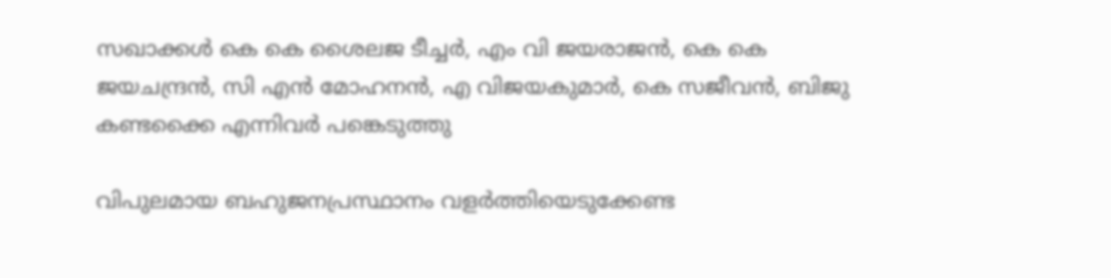സഖാക്കൾ കെ കെ ശൈലജ ടീച്ചർ, എം വി ജയരാജൻ, കെ കെ ജയചന്ദ്രൻ, സി എൻ മോഹനൻ, എ വിജയകുമാർ, കെ സജീവൻ, ബിജു കണ്ടക്കൈ എന്നിവർ പങ്കെടുത്തു

വിപുലമായ ബഹുജനപ്രസ്ഥാനം വളർത്തിയെടുക്കേണ്ട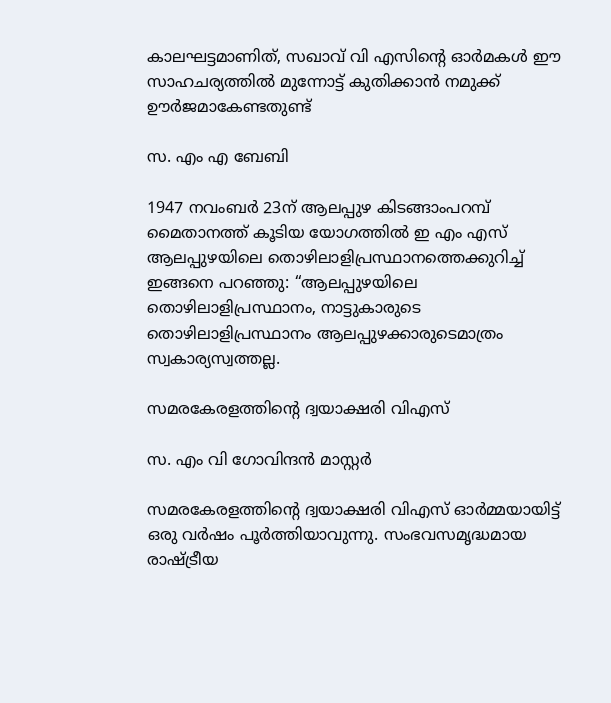കാലഘട്ടമാണിത്, സഖാവ് വി എസിന്റെ ഓർമകൾ ഈ സാഹചര്യത്തിൽ മുന്നോട്ട്‌ കുതിക്കാൻ നമുക്ക് ഊർജമാകേണ്ടതുണ്ട്

സ. എം എ ബേബി

1947 നവംബർ 23ന് ആലപ്പുഴ കിടങ്ങാംപറമ്പ്‌ മൈതാനത്ത്‌ കൂടിയ യോഗത്തിൽ ഇ എം എസ് ആലപ്പുഴയിലെ തൊഴിലാളിപ്രസ്ഥാനത്തെക്കുറിച്ച് ഇങ്ങനെ പറഞ്ഞു: “ആലപ്പുഴയിലെ തൊഴിലാളിപ്രസ്ഥാനം, നാട്ടുകാരുടെ തൊഴിലാളിപ്രസ്ഥാനം ആലപ്പുഴക്കാരുടെമാത്രം സ്വകാര്യസ്വത്തല്ല.

സമരകേരളത്തിൻ്റെ ദ്വയാക്ഷരി വിഎസ്

സ. എം വി ഗോവിന്ദൻ മാസ്റ്റർ

സമരകേരളത്തിൻ്റെ ദ്വയാക്ഷരി വിഎസ് ഓർമ്മയായിട്ട് ഒരു വർഷം പൂർത്തിയാവുന്നു. സംഭവസമൃദ്ധമായ രാഷ്ട്രീയ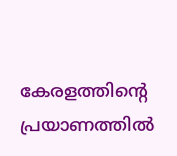കേരളത്തിന്റെ പ്രയാണത്തിൽ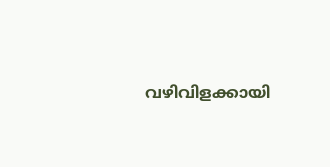വഴിവിളക്കായി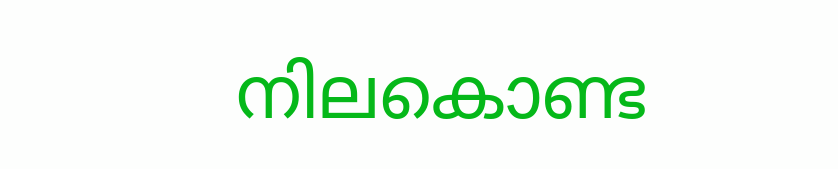നിലകൊണ്ട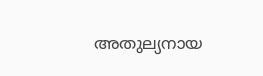അതുല്യനായ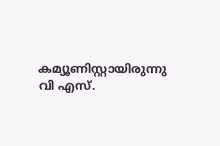കമ്യൂണിസ്റ്റായിരുന്നു വി എസ്.